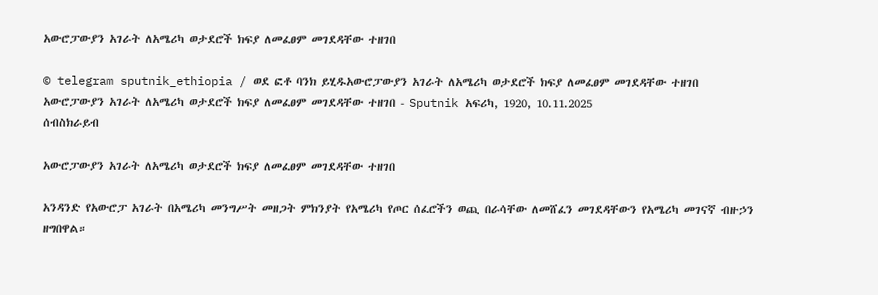አውሮፓውያን አገራት ለአሜሪካ ወታደሮች ክፍያ ለመፈፀም መገደዳቸው ተዘገበ

© telegram sputnik_ethiopia / ወደ ፎቶ ባንክ ይሂዱአውሮፓውያን አገራት ለአሜሪካ ወታደሮች ክፍያ ለመፈፀም መገደዳቸው ተዘገበ
አውሮፓውያን አገራት ለአሜሪካ ወታደሮች ክፍያ ለመፈፀም መገደዳቸው ተዘገበ - Sputnik አፍሪካ, 1920, 10.11.2025
ሰብስክራይብ

አውሮፓውያን አገራት ለአሜሪካ ወታደሮች ክፍያ ለመፈፀም መገደዳቸው ተዘገበ

አንዳንድ የአውሮፓ አገራት በአሜሪካ መንግሥት መዘጋት ምክንያት የአሜሪካ የጦር ሰፈሮችን ወጪ በራሳቸው ለመሸፈን መገደዳቸውን የአሜሪካ መገናኛ ብዙኃን ዘግበዋል።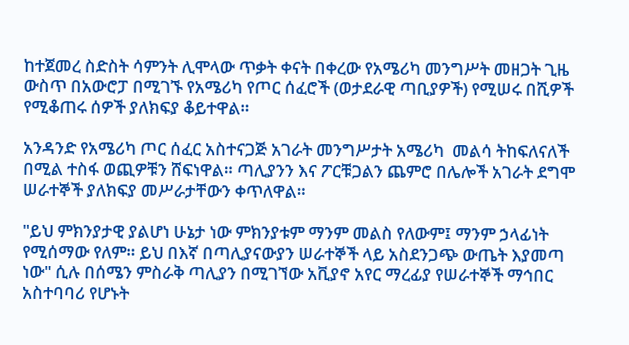ከተጀመረ ስድስት ሳምንት ሊሞላው ጥቃት ቀናት በቀረው የአሜሪካ መንግሥት መዘጋት ጊዜ ውስጥ በአውሮፓ በሚገኙ የአሜሪካ የጦር ሰፈሮች (ወታደራዊ ጣቢያዎች) የሚሠሩ በሺዎች የሚቆጠሩ ሰዎች ያለክፍያ ቆይተዋል።

አንዳንድ የአሜሪካ ጦር ሰፈር አስተናጋጅ አገራት መንግሥታት አሜሪካ  መልሳ ትከፍለናለች በሚል ተስፋ ወጪዎቹን ሸፍነዋል። ጣሊያንን እና ፖርቹጋልን ጨምሮ በሌሎች አገራት ደግሞ ሠራተኞች ያለክፍያ መሥራታቸውን ቀጥለዋል።

"ይህ ምክንያታዊ ያልሆነ ሁኔታ ነው ምክንያቱም ማንም መልስ የለውም፤ ማንም ኃላፊነት የሚሰማው የለም። ይህ በእኛ በጣሊያናውያን ሠራተኞች ላይ አስደንጋጭ ውጤት እያመጣ ነው" ሲሉ በሰሜን ምስራቅ ጣሊያን በሚገኘው አቪያኖ አየር ማረፊያ የሠራተኞች ማኅበር አስተባባሪ የሆኑት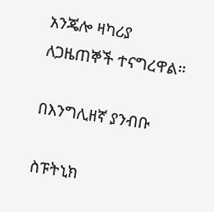አንጄሎ ዛካሪያ ለጋዜጠኞች ተናግረዋል።

በእንግሊዘኛ ያንብቡ

ስፑትኒክ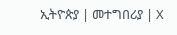ኢትዮጵያ | መተግበሪያ | X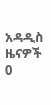አዳዲስ ዜናዎች
0